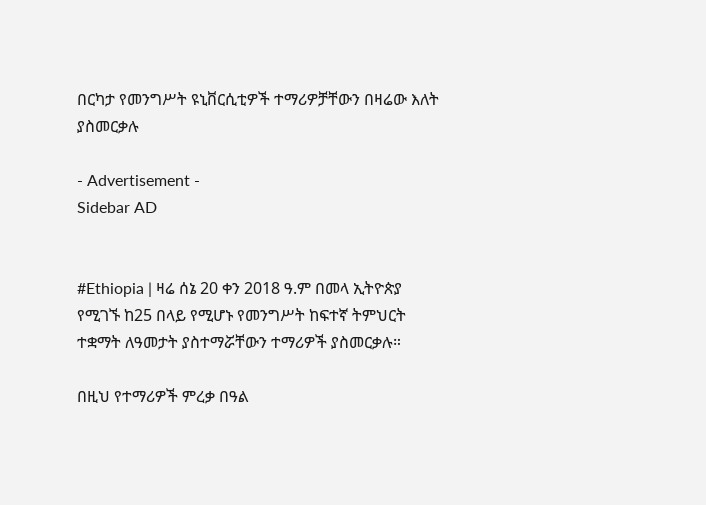በርካታ የመንግሥት ዩኒቨርሲቲዎች ተማሪዎቻቸውን በዛሬው እለት ያስመርቃሉ

- Advertisement -
Sidebar AD


#Ethiopia | ዛሬ ሰኔ 20 ቀን 2018 ዓ.ም በመላ ኢትዮጵያ የሚገኙ ከ25 በላይ የሚሆኑ የመንግሥት ከፍተኛ ትምህርት ተቋማት ለዓመታት ያስተማሯቸውን ተማሪዎች ያስመርቃሉ።

በዚህ የተማሪዎች ምረቃ በዓል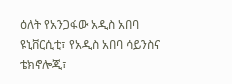ዕለት የአንጋፋው አዲስ አበባ ዩኒቨርሲቲ፣ የአዲስ አበባ ሳይንስና ቴክኖሎጂ፣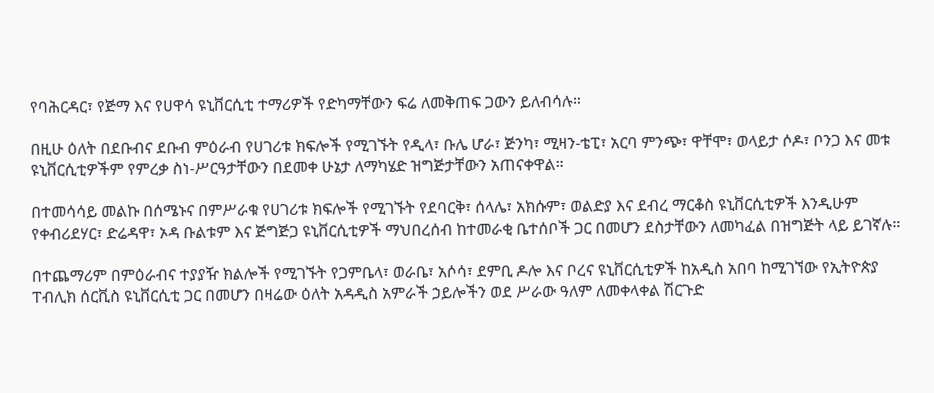የባሕርዳር፣ የጅማ እና የሀዋሳ ዩኒቨርሲቲ ተማሪዎች የድካማቸውን ፍሬ ለመቅጠፍ ጋውን ይለብሳሉ።

በዚሁ ዕለት በደቡብና ደቡብ ምዕራብ የሀገሪቱ ክፍሎች የሚገኙት የዲላ፣ ቡሌ ሆራ፣ ጅንካ፣ ሚዛን-ቴፒ፣ አርባ ምንጭ፣ ዋቸሞ፣ ወላይታ ሶዶ፣ ቦንጋ እና መቱ ዩኒቨርሲቲዎችም የምረቃ ስነ-ሥርዓታቸውን በደመቀ ሁኔታ ለማካሄድ ዝግጅታቸውን አጠናቀዋል።

በተመሳሳይ መልኩ በሰሜኑና በምሥራቁ የሀገሪቱ ክፍሎች የሚገኙት የደባርቅ፣ ሰላሌ፣ አክሱም፣ ወልድያ እና ደብረ ማርቆስ ዩኒቨርሲቲዎች እንዲሁም የቀብሪደሃር፣ ድሬዳዋ፣ ኦዳ ቡልቱም እና ጅግጅጋ ዩኒቨርሲቲዎች ማህበረሰብ ከተመራቂ ቤተሰቦች ጋር በመሆን ደስታቸውን ለመካፈል በዝግጅት ላይ ይገኛሉ።

በተጨማሪም በምዕራብና ተያያዥ ክልሎች የሚገኙት የጋምቤላ፣ ወራቤ፣ አሶሳ፣ ደምቢ ዶሎ እና ቦረና ዩኒቨርሲቲዎች ከአዲስ አበባ ከሚገኘው የኢትዮጵያ ፐብሊክ ሰርቪስ ዩኒቨርሲቲ ጋር በመሆን በዛሬው ዕለት አዳዲስ አምራች ኃይሎችን ወደ ሥራው ዓለም ለመቀላቀል ሽርጉድ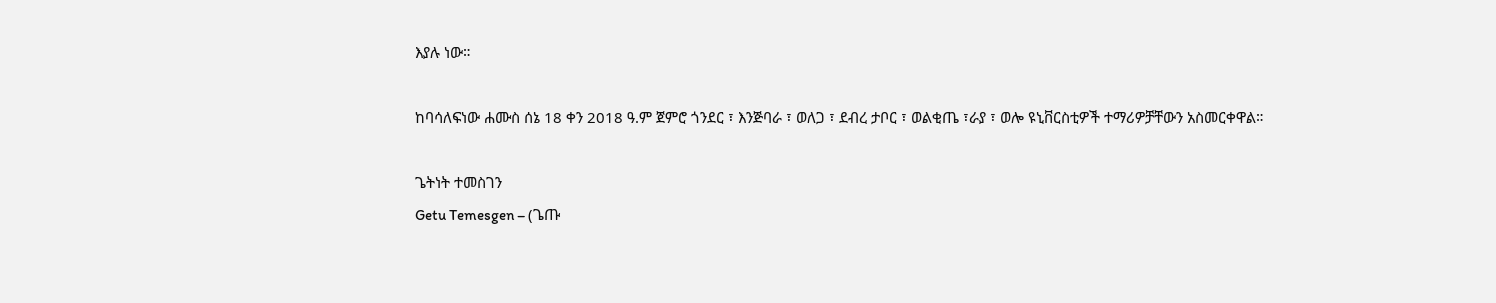እያሉ ነው።

ከባሳለፍነው ሐሙስ ሰኔ 18 ቀን 2018 ዓ.ም ጀምሮ ጎንደር ፣ እንጅባራ ፣ ወለጋ ፣ ደብረ ታቦር ፣ ወልቂጤ ፣ራያ ፣ ወሎ ዩኒቨርስቲዎች ተማሪዎቻቸውን አስመርቀዋል።

ጌትነት ተመስገን
Getu Temesgen – (ጌጡ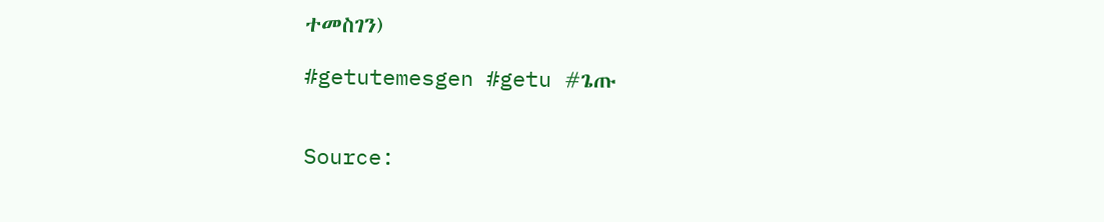ተመስገን)

#getutemesgen #getu #ጌጡ


Source: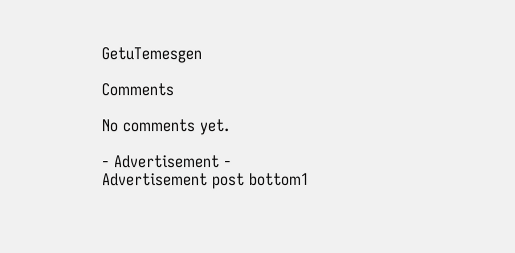GetuTemesgen

Comments

No comments yet.

- Advertisement -
Advertisement post bottom1